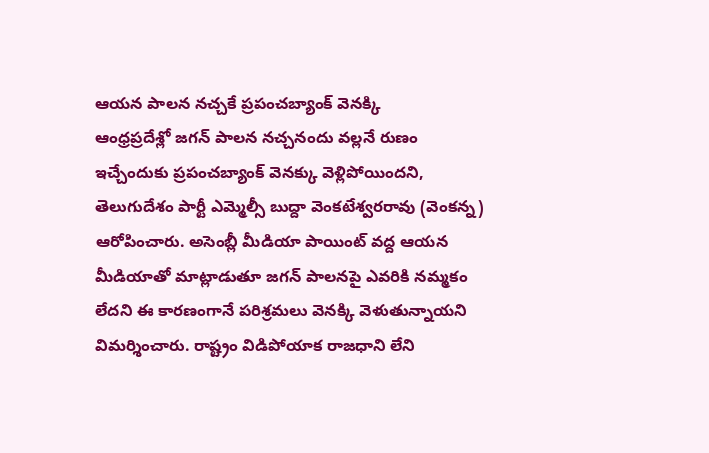ఆయన పాలన నచ్చకే ప్రపంచబ్యాంక్ వెనక్కి
ఆంధ్రప్రదేశ్లో జగన్ పాలన నచ్చనందు వల్లనే రుణం ఇచ్చేందుకు ప్రపంచబ్యాంక్ వెనక్కు వెళ్లిపోయిందని, తెలుగుదేశం పార్టీ ఎమ్మెల్సీ బుద్దా వెంకటేశ్వరరావు (వెంకన్న) ఆరోపించారు. అసెంబ్లీ మీడియా పాయింట్ వద్ద ఆయన మీడియాతో మాట్లాడుతూ జగన్ పాలనపై ఎవరికి నమ్మకం లేదని ఈ కారణంగానే పరిశ్రమలు వెనక్కి వెళుతున్నాయని విమర్శించారు. రాష్ట్రం విడిపోయాక రాజధాని లేని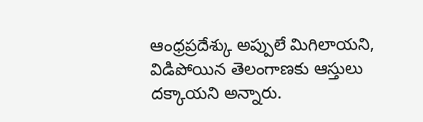ఆంధ్రప్రదేశ్కు అప్పులే మిగిలాయని, విడిపోయిన తెలంగాణకు ఆస్తులు దక్కాయని అన్నారు.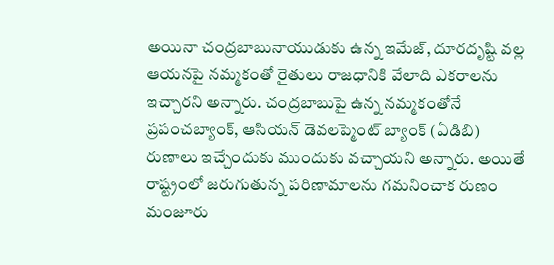అయినా చంద్రబాబునాయుడుకు ఉన్న ఇమేజ్, దూరదృష్టి వల్ల ఆయనపై నమ్మకంతో రైతులు రాజధానికి వేలాది ఎకరాలను ఇచ్చారని అన్నారు. చంద్రబాబుపై ఉన్న నమ్మకంతోనే ప్రపంచబ్యాంక్, ఆసియన్ డెవలప్మెంట్ బ్యాంక్ (ఏడిబి) రుణాలు ఇచ్చేందుకు ముందుకు వచ్చాయని అన్నారు. అయితే రాష్ట్రంలో జరుగుతున్న పరిణామాలను గమనించాక రుణం మంజూరు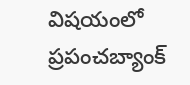విషయంలో ప్రపంచబ్యాంక్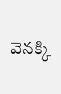వెనక్కి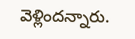వెళ్లిందన్నారు.